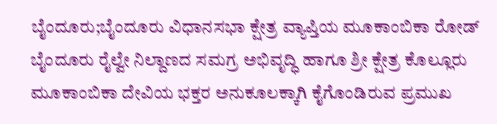ಬೈಂದೂರು;ಬೈಂದೂರು ವಿಧಾನಸಭಾ ಕ್ಷೇತ್ರ ವ್ಯಾಪ್ತಿಯ ಮೂಕಾಂಬಿಕಾ ರೋಡ್ ಬೈಂದೂರು ರೈಲ್ವೇ ನಿಲ್ದಾಣದ ಸಮಗ್ರ ಅಭಿವೃದ್ಧಿ ಹಾಗೂ ಶ್ರೀ ಕ್ಷೇತ್ರ ಕೊಲ್ಲೂರು ಮೂಕಾಂಬಿಕಾ ದೇವಿಯ ಭಕ್ತರ ಅನುಕೂಲಕ್ಕಾಗಿ ಕೈಗೊಂಡಿರುವ ಪ್ರಮುಖ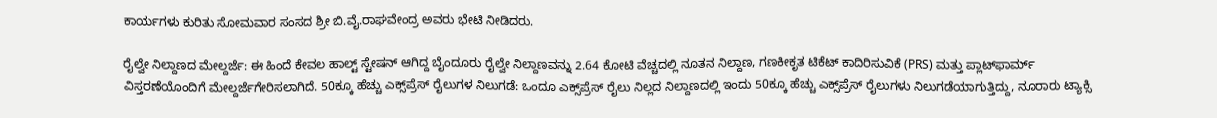ಕಾರ್ಯಗಳು ಕುರಿತು ಸೋಮವಾರ ಸಂಸದ ಶ್ರೀ ಬಿ.ವೈ.ರಾಘವೇಂದ್ರ ಅವರು ಭೇಟಿ ನೀಡಿದರು.

ರೈಲ್ವೇ ನಿಲ್ದಾಣದ ಮೇಲ್ದರ್ಜೆ: ಈ ಹಿಂದೆ ಕೇವಲ ಹಾಲ್ಟ್ ಸ್ಟೇಷನ್ ಆಗಿದ್ದ ಬೈಂದೂರು ರೈಲ್ವೇ ನಿಲ್ದಾಣವನ್ನು 2.64 ಕೋಟಿ ವೆಚ್ಚದಲ್ಲಿ ನೂತನ ನಿಲ್ದಾಣ, ಗಣಕೀಕೃತ ಟಿಕೆಟ್ ಕಾದಿರಿಸುವಿಕೆ (PRS) ಮತ್ತು ಪ್ಲಾಟ್‌ಫಾರ್ಮ್ ವಿಸ್ತರಣೆಯೊಂದಿಗೆ ಮೇಲ್ದರ್ಜೆಗೇರಿಸಲಾಗಿದೆ. 50ಕ್ಕೂ ಹೆಚ್ಚು ಎಕ್ಸ್‌ಪ್ರೆಸ್ ರೈಲುಗಳ ನಿಲುಗಡೆ: ಒಂದೂ ಎಕ್ಸ್‌ಪ್ರೆಸ್ ರೈಲು ನಿಲ್ಲದ ನಿಲ್ದಾಣದಲ್ಲಿ ಇಂದು 50ಕ್ಕೂ ಹೆಚ್ಚು ಎಕ್ಸ್‌ಪ್ರೆಸ್ ರೈಲುಗಳು ನಿಲುಗಡೆಯಾಗುತ್ತಿದ್ದು, ನೂರಾರು ಟ್ಯಾಕ್ಸಿ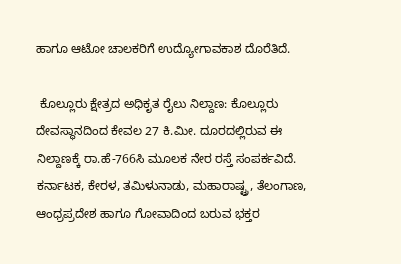ಹಾಗೂ ಆಟೋ ಚಾಲಕರಿಗೆ ಉದ್ಯೋಗಾವಕಾಶ ದೊರೆತಿದೆ.

 ಕೊಲ್ಲೂರು ಕ್ಷೇತ್ರದ ಅಧಿಕೃತ ರೈಲು ನಿಲ್ದಾಣ: ಕೊಲ್ಲೂರು ದೇವಸ್ಥಾನದಿಂದ ಕೇವಲ 27 ಕಿ.ಮೀ. ದೂರದಲ್ಲಿರುವ ಈ ನಿಲ್ದಾಣಕ್ಕೆ ರಾ.ಹೆ-766ಸಿ ಮೂಲಕ ನೇರ ರಸ್ತೆ ಸಂಪರ್ಕವಿದೆ. ಕರ್ನಾಟಕ, ಕೇರಳ, ತಮಿಳುನಾಡು, ಮಹಾರಾಷ್ಟ್ರ, ತೆಲಂಗಾಣ, ಆಂಧ್ರಪ್ರದೇಶ ಹಾಗೂ ಗೋವಾದಿಂದ ಬರುವ ಭಕ್ತರ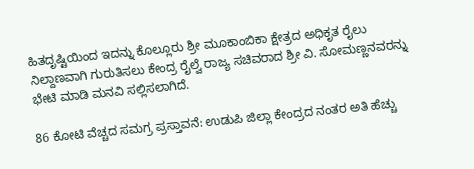ಹಿತದೃಷ್ಟಿಯಿಂದ ಇದನ್ನು ಕೊಲ್ಲೂರು ಶ್ರೀ ಮೂಕಾಂಬಿಕಾ ಕ್ಷೇತ್ರದ ಅಧಿಕೃತ ರೈಲು ನಿಲ್ದಾಣವಾಗಿ ಗುರುತಿಸಲು ಕೇಂದ್ರ ರೈಲ್ವೆ ರಾಜ್ಯ ಸಚಿವರಾದ ಶ್ರೀ ವಿ. ಸೋಮಣ್ಣನವರನ್ನು ಭೇಟಿ ಮಾಡಿ ಮನವಿ ಸಲ್ಲಿಸಲಾಗಿದೆ.

86 ಕೋಟಿ ವೆಚ್ಚದ ಸಮಗ್ರ ಪ್ರಸ್ತಾವನೆ: ಉಡುಪಿ ಜಿಲ್ಲಾ ಕೇಂದ್ರದ ನಂತರ ಅತಿ ಹೆಚ್ಚು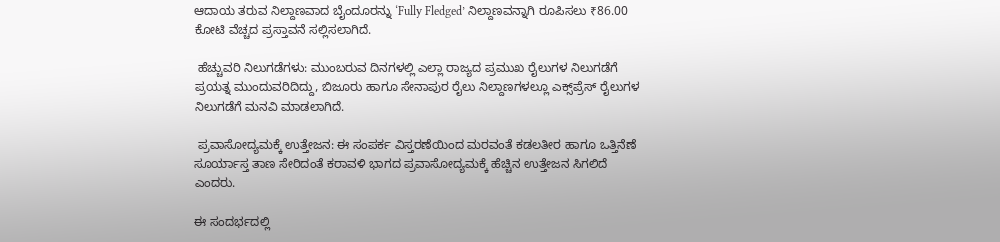ಆದಾಯ ತರುವ ನಿಲ್ದಾಣವಾದ ಬೈಂದೂರನ್ನು ‘Fully Fledged’ ನಿಲ್ದಾಣವನ್ನಾಗಿ ರೂಪಿಸಲು ₹86.00 ಕೋಟಿ ವೆಚ್ಚದ ಪ್ರಸ್ತಾವನೆ ಸಲ್ಲಿಸಲಾಗಿದೆ.

 ಹೆಚ್ಚುವರಿ ನಿಲುಗಡೆಗಳು: ಮುಂಬರುವ ದಿನಗಳಲ್ಲಿ ಎಲ್ಲಾ ರಾಜ್ಯದ ಪ್ರಮುಖ ರೈಲುಗಳ ನಿಲುಗಡೆಗೆ ಪ್ರಯತ್ನ ಮುಂದುವರಿದಿದ್ದು, ಬಿಜೂರು ಹಾಗೂ ಸೇನಾಪುರ ರೈಲು ನಿಲ್ದಾಣಗಳಲ್ಲೂ ಎಕ್ಸ್‌ಪ್ರೆಸ್ ರೈಲುಗಳ ನಿಲುಗಡೆಗೆ ಮನವಿ ಮಾಡಲಾಗಿದೆ.

 ಪ್ರವಾಸೋದ್ಯಮಕ್ಕೆ ಉತ್ತೇಜನ: ಈ ಸಂಪರ್ಕ ವಿಸ್ತರಣೆಯಿಂದ ಮರವಂತೆ ಕಡಲತೀರ ಹಾಗೂ ಒತ್ತಿನೆಣೆ ಸೂರ್ಯಾಸ್ತ ತಾಣ ಸೇರಿದಂತೆ ಕರಾವಳಿ ಭಾಗದ ಪ್ರವಾಸೋದ್ಯಮಕ್ಕೆ ಹೆಚ್ಚಿನ ಉತ್ತೇಜನ ಸಿಗಲಿದೆ ಎಂದರು.

ಈ ಸಂದರ್ಭದಲ್ಲಿ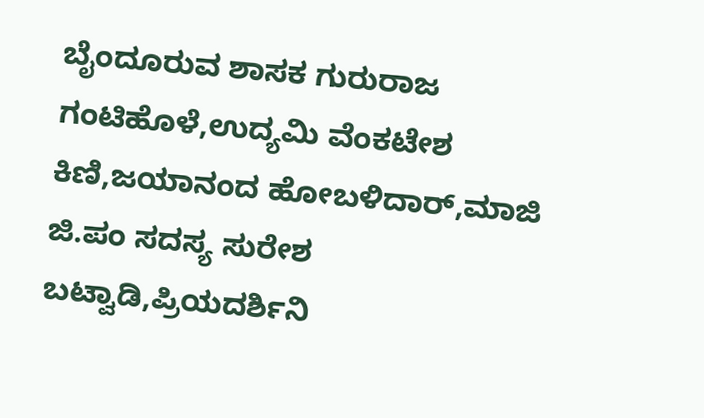ಬೈಂದೂರುವ ಶಾಸಕ ಗುರುರಾಜ ಗಂಟಿಹೊಳೆ,ಉದ್ಯಮಿ ವೆಂಕಟೇಶ ಕಿಣಿ,ಜಯಾನಂದ ಹೋಬಳಿದಾರ್,ಮಾಜಿ ಜಿ.ಪಂ ಸದಸ್ಯ ಸುರೇಶ ಬಟ್ವಾಡಿ,ಪ್ರಿಯದರ್ಶಿನಿ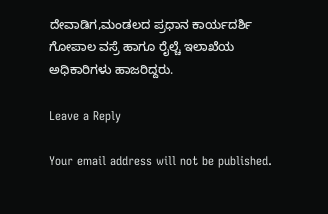ದೇವಾಡಿಗ,ಮಂಡಲದ ಪ್ರಧಾನ ಕಾರ್ಯದರ್ಶಿ ಗೋಪಾಲ ವಸ್ರೆ ಹಾಗೂ ರೈಲ್ಚೆ ಇಲಾಖೆಯ ಅಧಿಕಾರಿಗಳು ಹಾಜರಿದ್ದರು.

Leave a Reply

Your email address will not be published.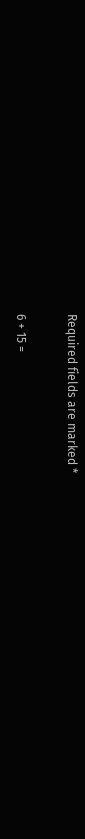Required fields are marked *

6 + 15 =